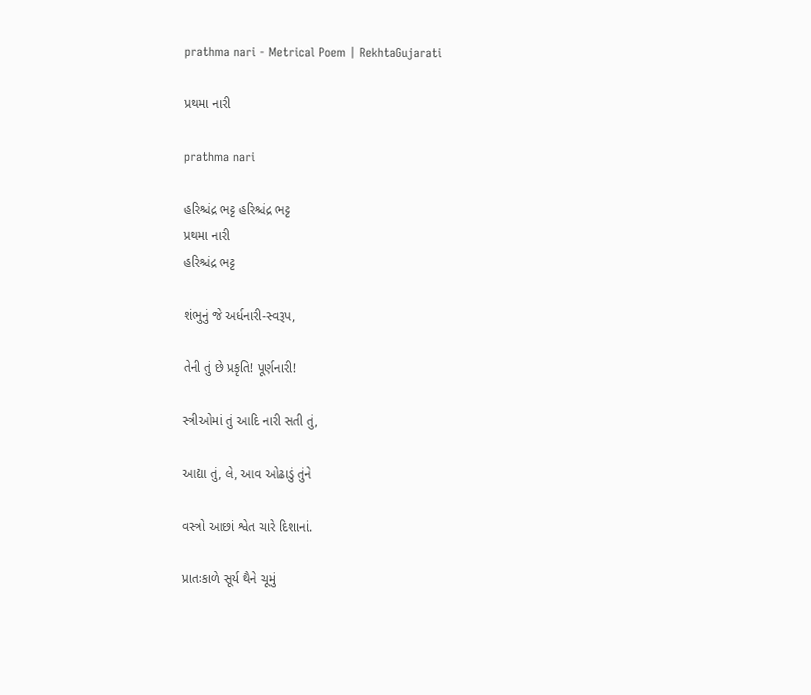prathma nari - Metrical Poem | RekhtaGujarati

પ્રથમા નારી

prathma nari

હરિશ્ચંદ્ર ભટ્ટ હરિશ્ચંદ્ર ભટ્ટ
પ્રથમા નારી
હરિશ્ચંદ્ર ભટ્ટ

શંભુનું જે અર્ધનારી-સ્વરૂપ,

તેની તું છે પ્રકૃતિ! પૂર્ણનારી!

સ્ત્રીઓમાં તું આદિ નારી સતી તું,

આદ્યા તું, લે, આવ ઓઢાડું તુંને

વસ્ત્રો આછાં શ્વેત ચારે દિશાનાં.

પ્રાતઃકાળે સૂર્ય થૈને ચૂમું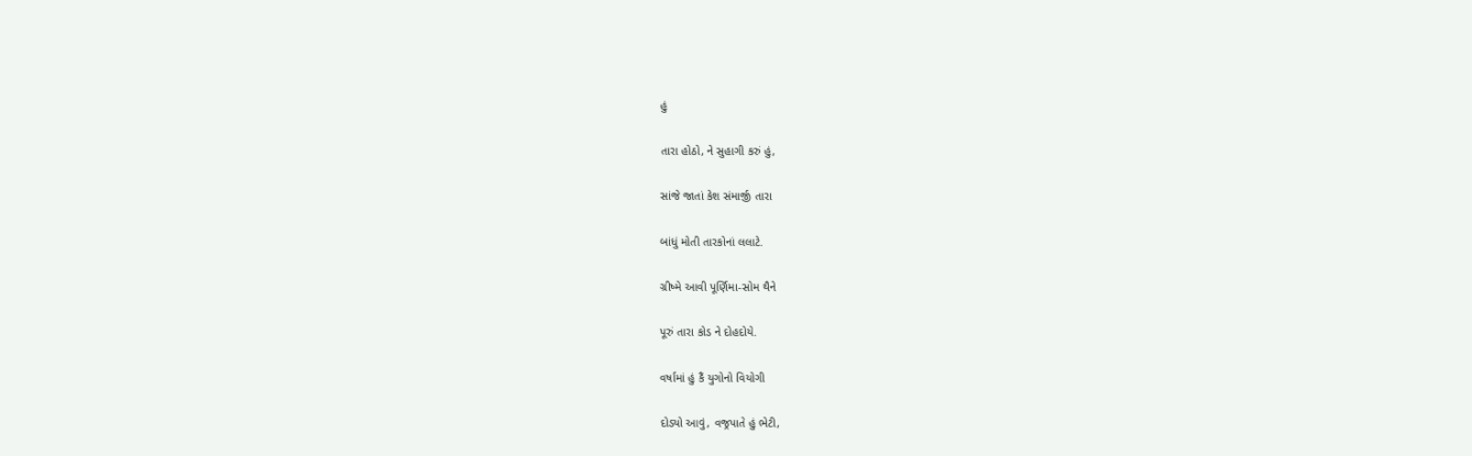હું

તારા હોઠો, ને સુહાગી કરું હું,

સાંજે જાતાં કેશ સંમાર્જી તારા

બાંધું મોતી તારકોનાં લલાટે.

ગ્રીષ્મે આવી પૂર્ણિમા-સોમ થૈને

પૂરું તારા કોડ ને દોહદોયે.

વર્ષામાં હું કૈં યુગોનો વિયોગી

દોડ્યો આવું, વજ્રપાતે હું ભેટી,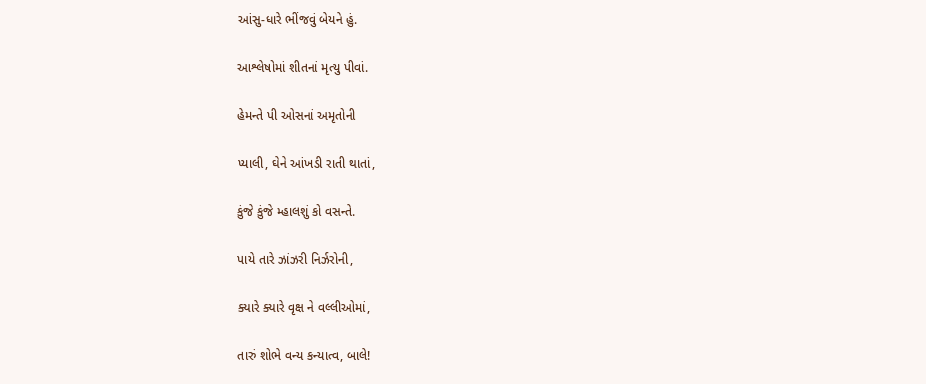આંસુ-ધારે ભીંજવું બેયને હું.

આશ્લેષોમાં શીતનાં મૃત્યુ પીવાં.

હેમન્તે પી ઓસનાં અમૃતોની

પ્યાલી, ઘેને આંખડી રાતી થાતાં,

કુંજે કુંજે મ્હાલશું કો વસન્તે.

પાયે તારે ઝાંઝરી નિર્ઝરોની,

ક્યારે ક્યારે વૃક્ષ ને વલ્લીઓમાં,

તારું શોભે વન્ય કન્યાત્વ, બાલે!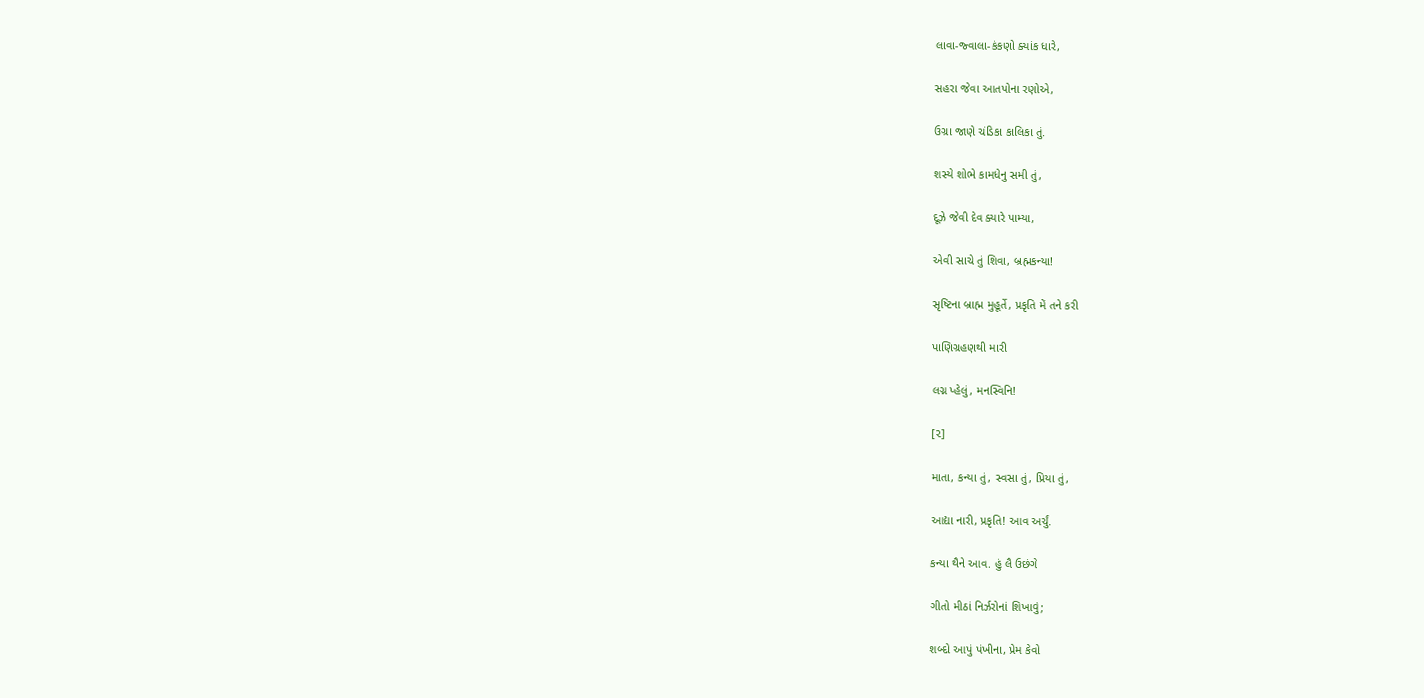લાવા-જ્વાલા-કંકણો ક્યાંક ધારે,

સહરા જેવા આતપોના રણોએ,

ઉગ્રા જાણે ચંડિકા કાલિકા તું.

શસ્યે શોભે કામધેનુ સમી તું,

દૂઝે જેવી દેવ ક્યારે પામ્યા,

એવી સાચે તું શિવા, બ્રહ્મકન્યા!

સૃષ્ટિના બ્રાહ્મ મુહૂર્તે, પ્રકૃતિ મેં તને કરી

પાણિગ્રહણથી મારી

લગ્ન પ્હેલું, મનસ્વિનિ!

[૨]

માતા, કન્યા તું, સ્વસા તું, પ્રિયા તું,

આદ્યા નારી, પ્રકૃતિ! આવ અર્ચું.

કન્યા થૈને આવ. હું લૈ ઉછંગે

ગીતો મીઠાં નિર્ઝરોનાં શિખાવું;

શબ્દો આપું પંખીના, પ્રેમ કેવો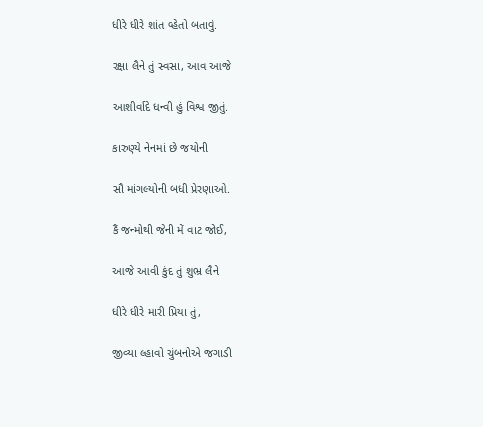ધીરે ધીરે શાંત વ્હેતો બતાવું.

રક્ષા લૈને તું સ્વસા, આવ આજે

આશીર્વાદે ધન્વી હું વિશ્વ જીતું.

કારુણ્યે નેનમાં છે જયોની

સૌ માંગલ્યોની બધી પ્રેરણાઓ.

કૈં જન્મોથી જેની મેં વાટ જોઈ,

આજે આવી કુંદ તું શુભ્ર લૈને

ધીરે ધીરે મારી પ્રિયા તું,

જીવ્યા લ્હાવો ચુંબનોએ જગાડી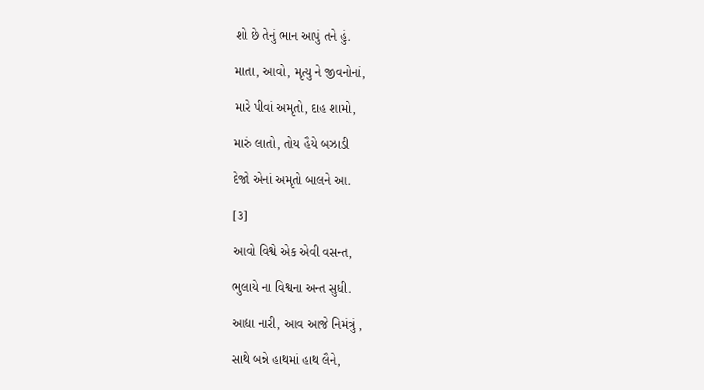શો છે તેનું ભાન આપું તને હું.

માતા, આવો, મૃત્યુ ને જીવનોનાં,

મારે પીવાં અમૃતો, દાહ શામો,

મારું લાતો, તોય હૈયે બઝાડી

દેજો એનાં અમૃતો બાલને આ.

[૩]

આવો વિશ્વે એક એવી વસન્ત,

ભુલાયે ના વિશ્વના અન્ત સુધી.

આદ્યા નારી, આવ આજે નિમંત્રું ,

સાથે બન્ને હાથમાં હાથ લૈને,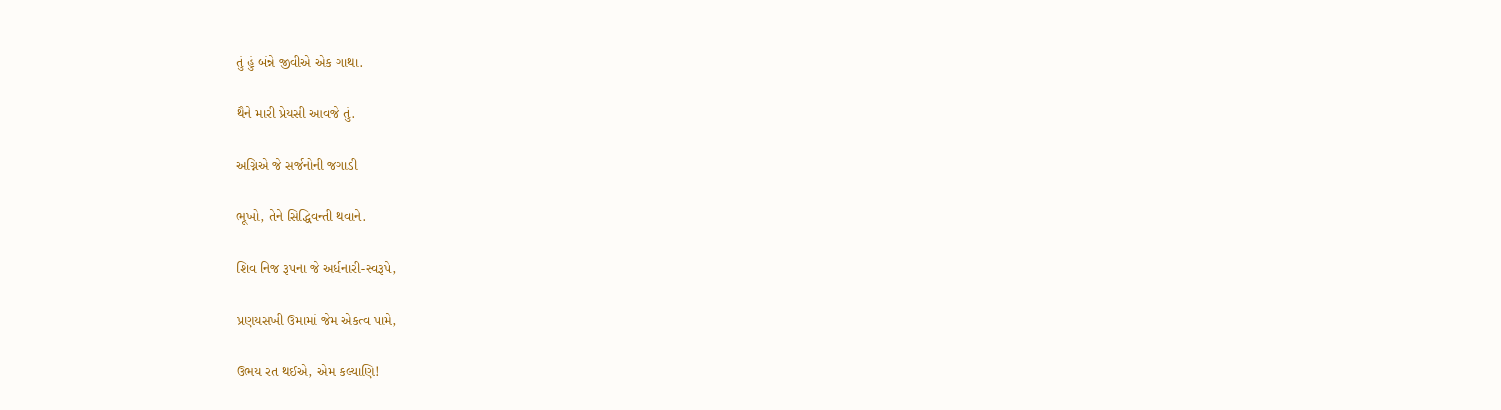તું હું બંન્ને જીવીએ એક ગાથા.

થૈને મારી પ્રેયસી આવજે તું.

અગ્નિએ જે સર્જનોની જગાડી

ભૂખો, તેને સિદ્ધિવન્તી થવાને.

શિવ નિજ રૂપના જે અર્ધનારી-સ્વરૂપે,

પ્રણયસખી ઉમામાં જેમ એકત્વ પામે,

ઉભય રત થઈએ, એમ કલ્યાણિ!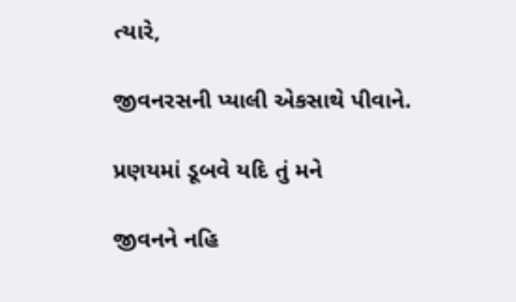ત્યારે,

જીવનરસની પ્યાલી એકસાથે પીવાને.

પ્રણયમાં ડૂબવે યદિ તું મને

જીવનને નહિ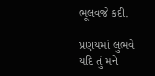ભૂલવજે કદી.

પ્રણયમાં લુભવે યદિ તું મને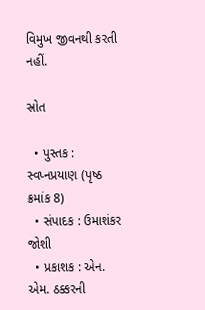વિમુખ જીવનથી કરતી નહીં.

સ્રોત

  • પુસ્તક : સ્વપ્નપ્રયાણ (પૃષ્ઠ ક્રમાંક 8)
  • સંપાદક : ઉમાશંકર જોશી
  • પ્રકાશક : એન. એમ. ઠક્કરની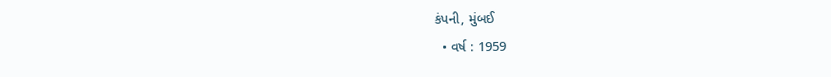કંપની, મુંબઈ
  • વર્ષ : 1959